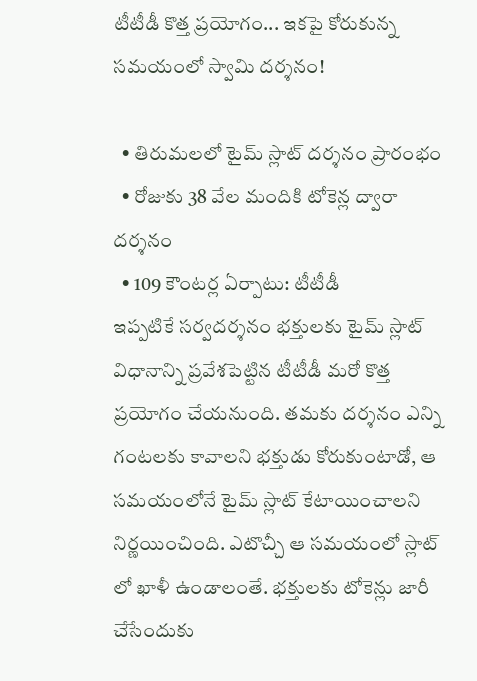టీటీడీ కొత్త ప్రయోగం... ఇకపై కోరుకున్న సమయంలో స్వామి దర్శనం!

  • తిరుమలలో టైమ్ స్లాట్ దర్శనం ప్రారంభం
  • రోజుకు 38 వేల మందికి టోకెన్ల ద్వారా దర్శనం
  • 109 కౌంటర్ల ఏర్పాటు: టీటీడీ
ఇప్పటికే సర్వదర్శనం భక్తులకు టైమ్ స్లాట్ విధానాన్ని ప్రవేశపెట్టిన టీటీడీ మరో కొత్త ప్రయోగం చేయనుంది. తమకు దర్శనం ఎన్ని గంటలకు కావాలని భక్తుడు కోరుకుంటాడో, ఆ సమయంలోనే టైమ్ స్లాట్ కేటాయించాలని నిర్ణయించింది. ఎటొచ్చీ ఆ సమయంలో స్లాట్ లో ఖాళీ ఉండాలంతే. భక్తులకు టోకెన్లు జారీ చేసేందుకు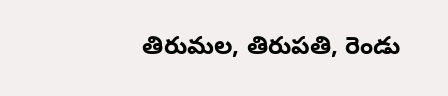తిరుమల, తిరుపతి, రెండు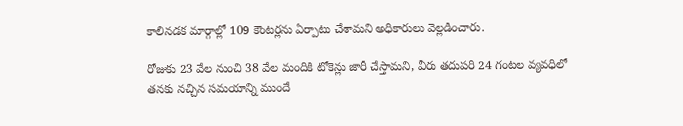కాలినడక మార్గాల్లో 109 కౌంటర్లను ఏర్పాటు చేశామని అధికారులు వెల్లడించారు.

రోజుకు 23 వేల నుంచి 38 వేల మందికి టోకెన్లు జారీ చేస్తామని, వీరు తదుపరి 24 గంటల వ్యవధిలో తనకు నచ్చిన సమయాన్ని ముందే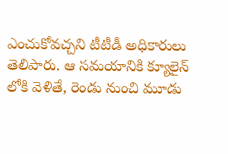ఎంచుకోవచ్చని టీటీడీ అధికారులు తెలిపారు. ఆ సమయానికి క్యూలైన్ లోకి వెళితే, రెండు నుంచి మూడు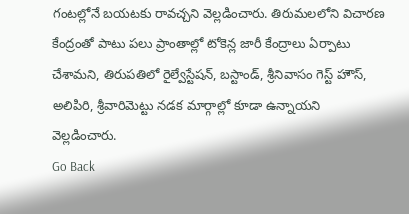గంటల్లోనే బయటకు రావచ్చని వెల్లడించారు. తిరుమలలోని విచారణ కేంద్రంతో పాటు పలు ప్రాంతాల్లో టోకెన్ల జారీ కేంద్రాలు ఏర్పాటు చేశామని, తిరుపతిలో రైల్వేస్టేషన్, బస్టాండ్, శ్రీనివాసం గెస్ట్ హౌస్, అలిపిరి, శ్రీవారిమెట్టు నడక మార్గాల్లో కూడా ఉన్నాయని వెల్లడించారు.
Go Back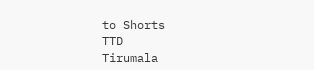to Shorts
TTD
Tirumala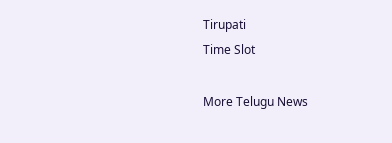Tirupati
Time Slot

More Telugu News